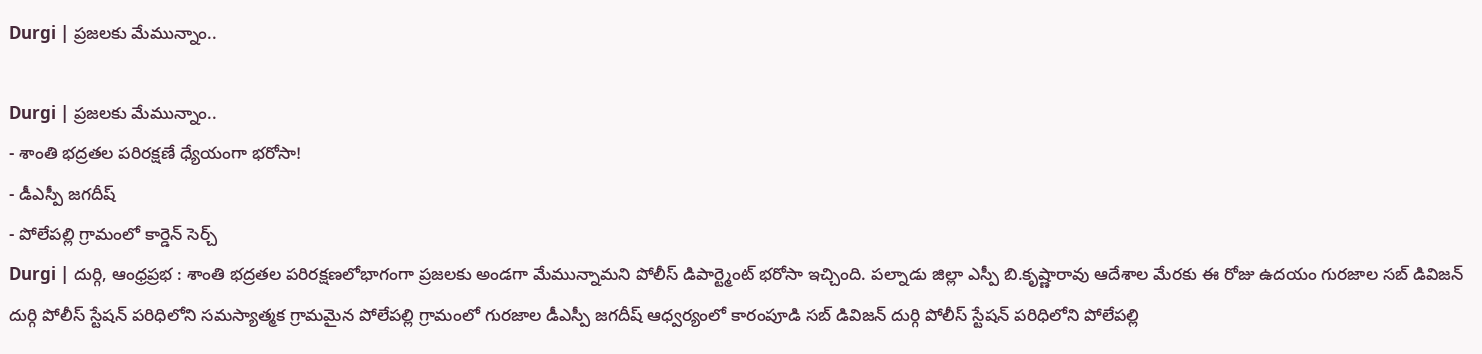Durgi | ప్రజలకు మేమున్నాం..

Durgi | ప్రజలకు మేమున్నాం..
- శాంతి భద్రతల పరిరక్షణే ధ్యేయంగా భరోసా!
- డీఎస్పీ జగదీష్
- పోలేపల్లి గ్రామంలో కార్డెన్ సెర్చ్
Durgi | దుర్గి, ఆంధ్రప్రభ : శాంతి భద్రతల పరిరక్షణలోభాగంగా ప్రజలకు అండగా మేమున్నామని పోలీస్ డిపార్ట్మెంట్ భరోసా ఇచ్చింది. పల్నాడు జిల్లా ఎస్పీ బి.కృష్ణారావు ఆదేశాల మేరకు ఈ రోజు ఉదయం గురజాల సబ్ డివిజన్ దుర్గి పోలీస్ స్టేషన్ పరిధిలోని సమస్యాత్మక గ్రామమైన పోలేపల్లి గ్రామంలో గురజాల డీఎస్పీ జగదీష్ ఆధ్వర్యంలో కారంపూడి సబ్ డివిజన్ దుర్గి పోలీస్ స్టేషన్ పరిధిలోని పోలేపల్లి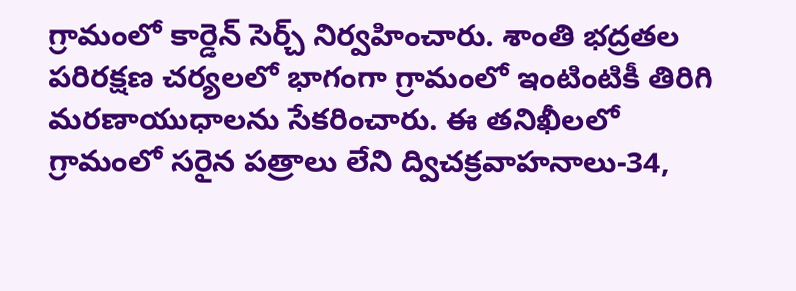గ్రామంలో కార్డెన్ సెర్చ్ నిర్వహించారు. శాంతి భద్రతల పరిరక్షణ చర్యలలో భాగంగా గ్రామంలో ఇంటింటికీ తిరిగి మరణాయుధాలను సేకరించారు. ఈ తనిఖీలలో గ్రామంలో సరైన పత్రాలు లేని ద్విచక్రవాహనాలు-34,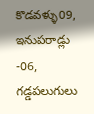కొడవళ్ళు09, ఇనుపరాడ్లు -06, గడ్డపలుగులు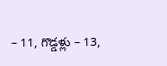– 11, గొడ్డళ్లు – 13,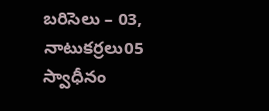బరిసెలు – 03, నాటుకర్రలు05 స్వాధీనం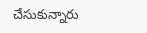చేసుకున్నారు